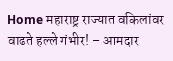Home महाराष्ट्र राज्यात वकिलांवर वाढते हल्ले गंभीर! – आमदार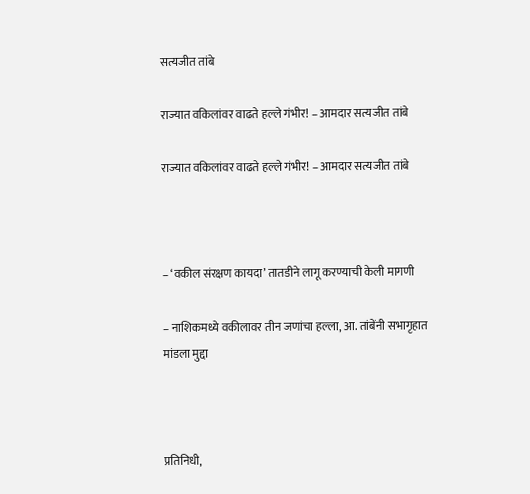सत्यजीत तांबे

राज्यात वकिलांवर वाढते हल्ले गंभीर! – आमदार सत्यजीत तांबे

राज्यात वकिलांवर वाढते हल्ले गंभीर! – आमदार सत्यजीत तांबे



– ‘वकील संरक्षण कायदा’ तातडीने लागू करण्याची केली मागणी

– नाशिकमध्ये वकीलावर तीन जणांचा हल्ला, आ. तांबेंनी सभागृहात मांडला मुद्दा



प्रतिनिधी,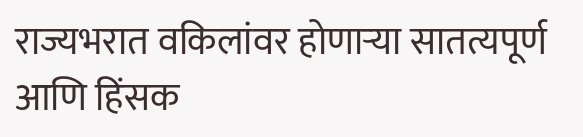राज्यभरात वकिलांवर होणाऱ्या सातत्यपूर्ण आणि हिंसक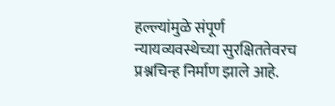हल्ल्यांमुळे संपूर्ण न्यायव्यवस्थेच्या सुरक्षिततेवरच प्रश्नचिन्ह निर्माण झाले आहे.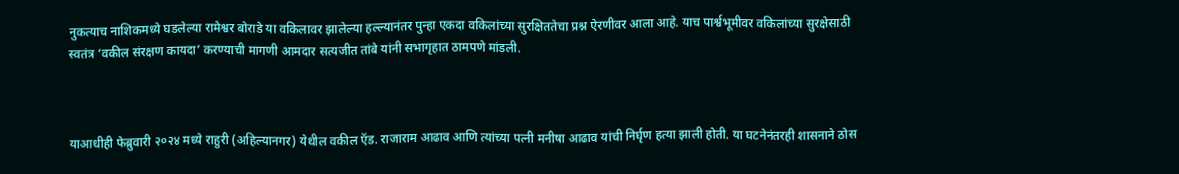नुकत्याच नाशिकमध्ये घडलेल्या रामेश्वर बोराडे या वकिलावर झालेल्या हल्ल्यानंतर पुन्हा एकदा वकिलांच्या सुरक्षिततेचा प्रश्न ऐरणीवर आला आहे. याच पार्श्वभूमीवर वकिलांच्या सुरक्षेसाठी स्वतंत्र ‘वकील संरक्षण कायदा’ करण्याची मागणी आमदार सत्यजीत तांबे यांनी सभागृहात ठामपणे मांडली.



याआधीही फेब्रुवारी २०२४ मध्ये राहुरी (अहिल्यानगर) येथील वकील ऍड. राजाराम आढाव आणि त्यांच्या पत्नी मनीषा आढाव यांची निर्घृण हत्या झाली होती. या घटनेनंतरही शासनाने ठोस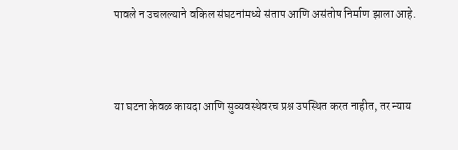पावले न उचलल्याने वकिल संघटनांमध्ये संताप आणि असंतोष निर्माण झाला आहे.



या घटना केवळ कायदा आणि सुव्यवस्थेवरच प्रश्न उपस्थित करत नाहीत, तर न्याय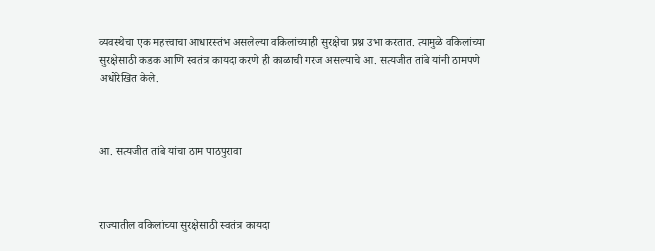व्यवस्थेचा एक महत्त्वाचा आधारस्तंभ असलेल्या वकिलांच्याही सुरक्षेचा प्रश्न उभा करतात. त्यामुळे वकिलांच्या सुरक्षेसाठी कडक आणि स्वतंत्र कायदा करणे ही काळाची गरज असल्याचे आ. सत्यजीत तांबे यांनी ठामपणे अधोरेखित केले.



आ. सत्यजीत तांबे यांचा ठाम पाठपुरावा



राज्यातील वकिलांच्या सुरक्षेसाठी स्वतंत्र कायदा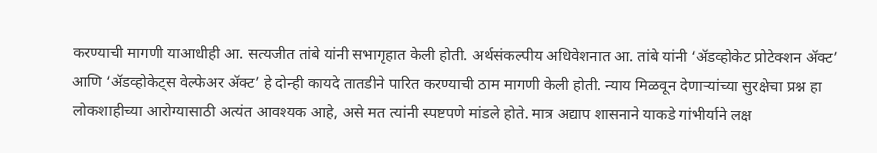करण्याची मागणी याआधीही आ. सत्यजीत तांबे यांनी सभागृहात केली होती. अर्थसंकल्पीय अधिवेशनात आ. तांबे यांनी ‘ॲडव्होकेट प्रोटेक्शन ॲक्ट’ आणि ‘ॲडव्होकेट्स वेल्फेअर ॲक्ट’ हे दोन्ही कायदे तातडीने पारित करण्याची ठाम मागणी केली होती. न्याय मिळवून देणाऱ्यांच्या सुरक्षेचा प्रश्न हा लोकशाहीच्या आरोग्यासाठी अत्यंत आवश्यक आहे, असे मत त्यांनी स्पष्टपणे मांडले होते. मात्र अद्याप शासनाने याकडे गांभीर्याने लक्ष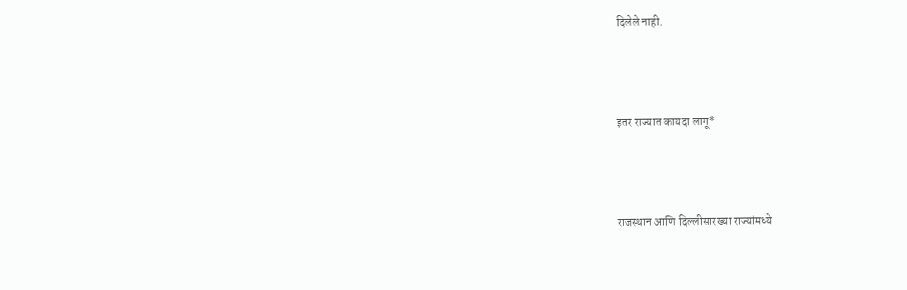दिलेले नाही.



इतर राज्यात कायदा लागू*



राजस्थान आणि दिल्लीसारख्या राज्यांमध्ये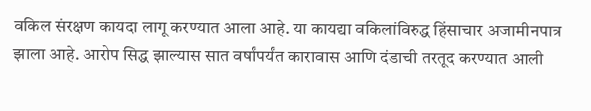वकिल संरक्षण कायदा लागू करण्यात आला आहे. या कायद्या वकिलांविरुद्ध हिंसाचार अजामीनपात्र झाला आहे. आरोप सिद्ध झाल्यास सात वर्षांपर्यंत कारावास आणि दंडाची तरतूद करण्यात आली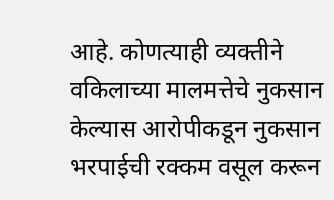आहे. कोणत्याही व्यक्तीने वकिलाच्या मालमत्तेचे नुकसान केल्यास आरोपीकडून नुकसान भरपाईची रक्कम वसूल करून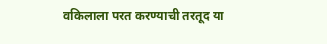वकिलाला परत करण्याची तरतूद या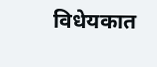विधेयकात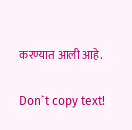करण्यात आली आहे.

Don`t copy text!